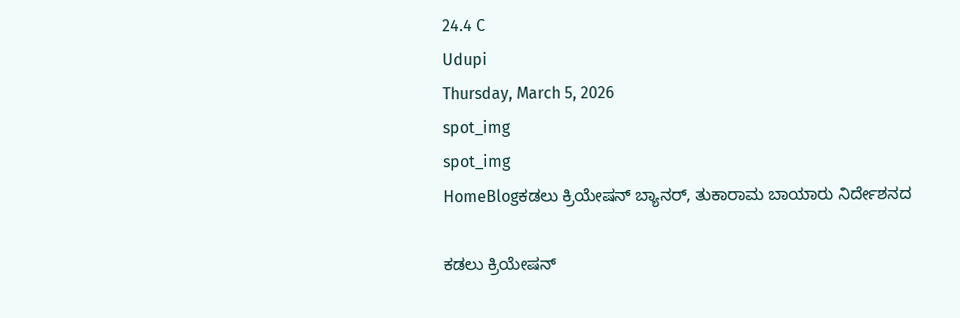24.4 C
Udupi
Thursday, March 5, 2026
spot_img
spot_img
HomeBlogಕಡಲು ಕ್ರಿಯೇಷನ್ ಬ್ಯಾನರ್, ತುಕಾರಾಮ ಬಾಯಾರು ನಿರ್ದೇಶನದ

ಕಡಲು ಕ್ರಿಯೇಷನ್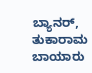ಬ್ಯಾನರ್, ತುಕಾರಾಮ ಬಾಯಾರು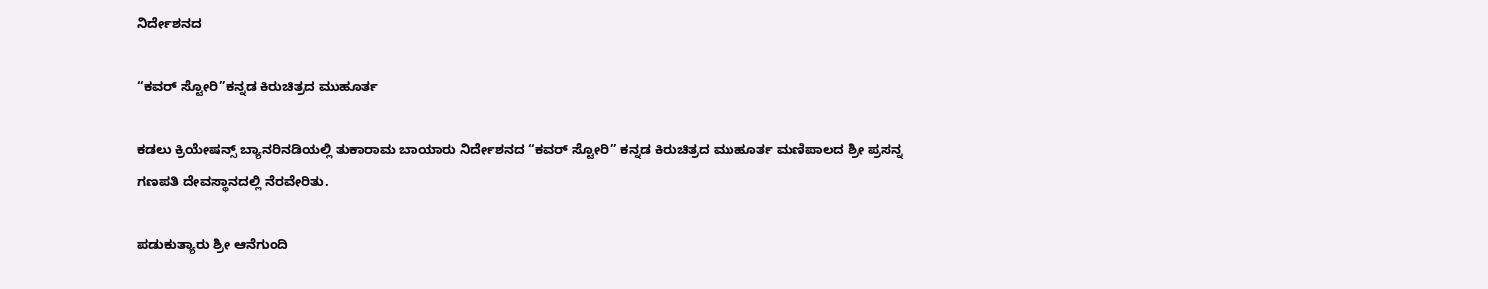ನಿರ್ದೇಶನದ

“ಕವರ್ ಸ್ಟೋರಿ”ಕನ್ನಡ ಕಿರುಚಿತ್ರದ ಮುಹೂರ್ತ

ಕಡಲು ಕ್ರಿಯೇಷನ್ಸ್ ಬ್ಯಾನರಿನಡಿಯಲ್ಲಿ ತುಕಾರಾಮ ಬಾಯಾರು ನಿರ್ದೇಶನದ “ಕವರ್ ಸ್ಟೋರಿ” ಕನ್ನಡ ಕಿರುಚಿತ್ರದ ಮುಹೂರ್ತ ಮಣಿಪಾಲದ ಶ್ರೀ ಪ್ರಸನ್ನ ಗಣಪತಿ ದೇವಸ್ಥಾನದಲ್ಲಿ ನೆರವೇರಿತು.

ಪಡುಕುತ್ಯಾರು ಶ್ರೀ ಆನೆಗುಂದಿ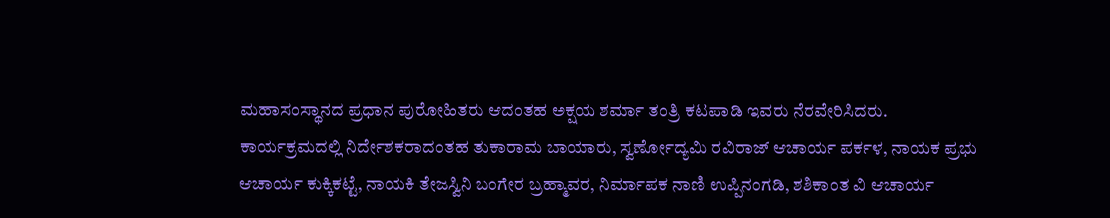ಮಹಾಸಂಸ್ಥಾನದ ಪ್ರಧಾನ ಪುರೋಹಿತರು ಆದಂತಹ ಅಕ್ಷಯ ಶರ್ಮಾ ತಂತ್ರಿ ಕಟಪಾಡಿ ಇವರು ನೆರವೇರಿಸಿದರು.
ಕಾರ್ಯಕ್ರಮದಲ್ಲಿ ನಿರ್ದೇಶಕರಾದಂತಹ ತುಕಾರಾಮ ಬಾಯಾರು, ಸ್ವರ್ಣೋದ್ಯಮಿ ರವಿರಾಜ್ ಆಚಾರ್ಯ ಪರ್ಕಳ, ನಾಯಕ ಪ್ರಭು ಆಚಾರ್ಯ ಕುಕ್ಕಿಕಟ್ಟೆ, ನಾಯಕಿ ತೇಜಸ್ವಿನಿ ಬಂಗೇರ ಬ್ರಹ್ಮಾವರ, ನಿರ್ಮಾಪಕ ನಾಣಿ ಉಪ್ಪಿನಂಗಡಿ, ಶಶಿಕಾಂತ ವಿ ಆಚಾರ್ಯ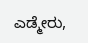ಎಡ್ಮೇರು,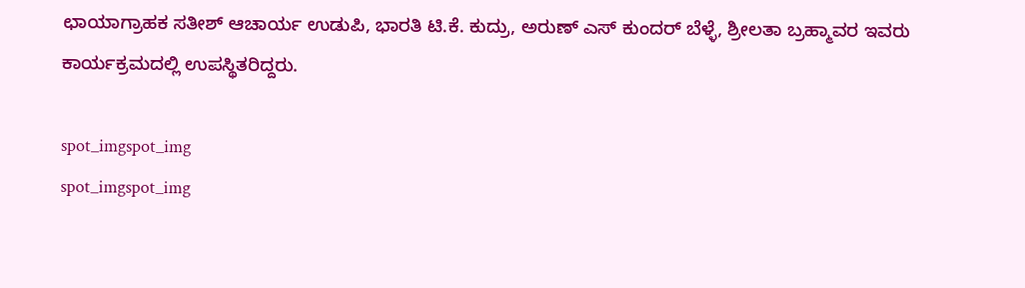ಛಾಯಾಗ್ರಾಹಕ ಸತೀಶ್ ಆಚಾರ್ಯ ಉಡುಪಿ, ಭಾರತಿ ಟಿ.ಕೆ. ಕುದ್ರು, ಅರುಣ್ ಎಸ್ ಕುಂದರ್ ಬೆಳ್ಳೆ, ಶ್ರೀಲತಾ ಬ್ರಹ್ಮಾವರ ಇವರು ಕಾರ್ಯಕ್ರಮದಲ್ಲಿ ಉಪಸ್ಥಿತರಿದ್ದರು.

spot_imgspot_img
spot_imgspot_img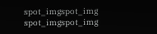spot_imgspot_img
spot_imgspot_img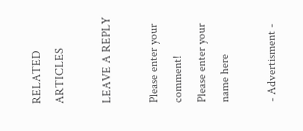RELATED ARTICLES

LEAVE A REPLY

Please enter your comment!
Please enter your name here

- Advertisment -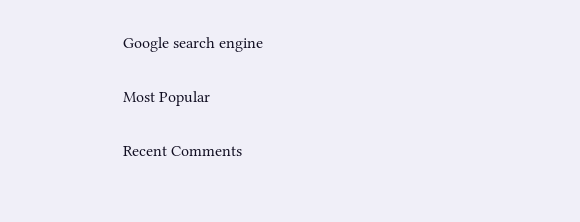Google search engine

Most Popular

Recent Comments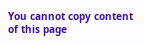You cannot copy content of this page